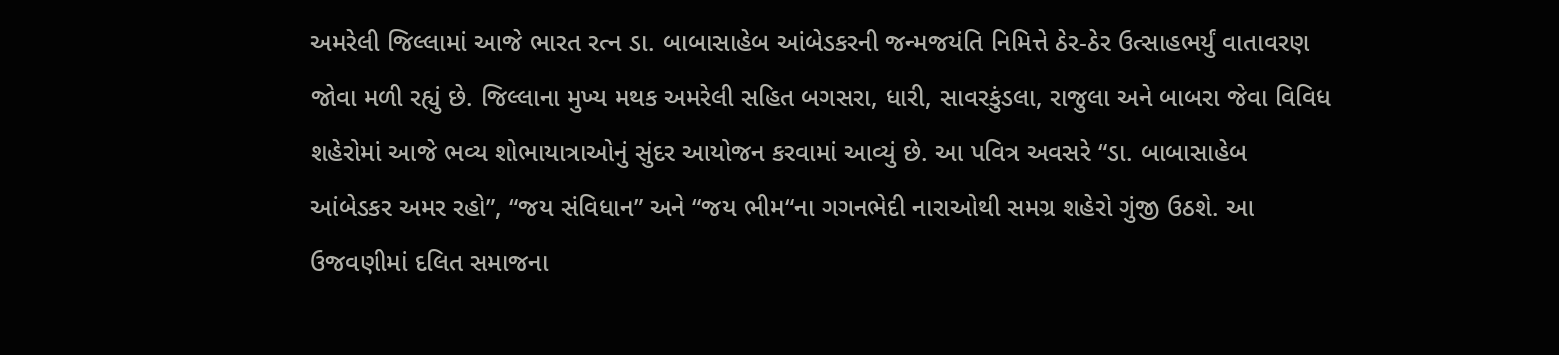અમરેલી જિલ્લામાં આજે ભારત રત્ન ડા. બાબાસાહેબ આંબેડકરની જન્મજયંતિ નિમિત્તે ઠેર-ઠેર ઉત્સાહભર્યું વાતાવરણ જોવા મળી રહ્યું છે. જિલ્લાના મુખ્ય મથક અમરેલી સહિત બગસરા, ધારી, સાવરકુંડલા, રાજુલા અને બાબરા જેવા વિવિધ શહેરોમાં આજે ભવ્ય શોભાયાત્રાઓનું સુંદર આયોજન કરવામાં આવ્યું છે. આ પવિત્ર અવસરે “ડા. બાબાસાહેબ આંબેડકર અમર રહો”, “જય સંવિધાન” અને “જય ભીમ“ના ગગનભેદી નારાઓથી સમગ્ર શહેરો ગુંજી ઉઠશે. આ ઉજવણીમાં દલિત સમાજના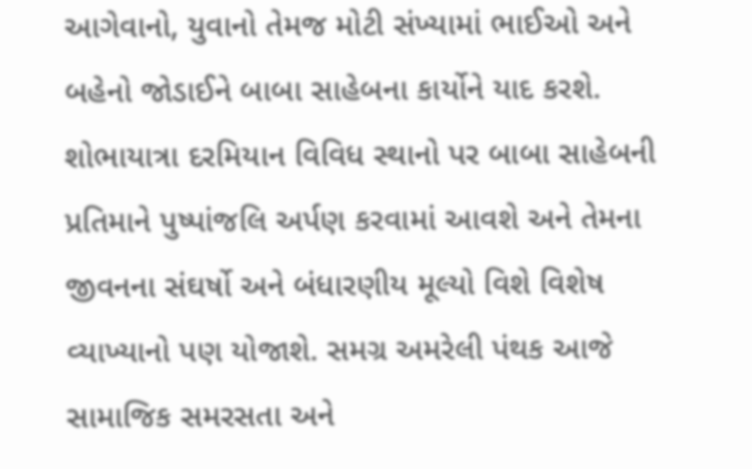આગેવાનો, યુવાનો તેમજ મોટી સંખ્યામાં ભાઈઓ અને બહેનો જોડાઈને બાબા સાહેબના કાર્યોને યાદ કરશે. શોભાયાત્રા દરમિયાન વિવિધ સ્થાનો પર બાબા સાહેબની પ્રતિમાને પુષ્પાંજલિ અર્પણ કરવામાં આવશે અને તેમના જીવનના સંઘર્ષો અને બંધારણીય મૂલ્યો વિશે વિશેષ વ્યાખ્યાનો પણ યોજાશે. સમગ્ર અમરેલી પંથક આજે સામાજિક સમરસતા અને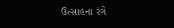ઉત્સાહના રંગે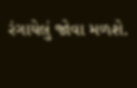રંગાયેલું જોવા મળશે.